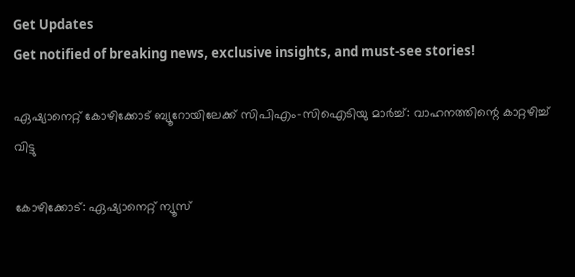Get Updates
Get notified of breaking news, exclusive insights, and must-see stories!

ഏഷ്യാനെറ്റ് കോഴിക്കോട് ബ്യൂറോയിലേക്ക് സിപിഎം-സിഐടിയു മാർച്ച്: വാഹനത്തിന്റെ കാറ്റഴിച്ച് വിട്ടു

കോഴിക്കോട്: ഏഷ്യാനെറ്റ് ന്യൂസ്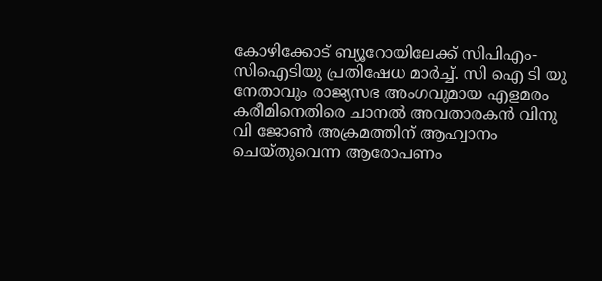കോഴിക്കോട് ബ്യൂറോയിലേക്ക് സിപിഎം-സിഐടിയു പ്രതിഷേധ മാർച്ച്. സി ഐ ടി യു നേതാവും രാജ്യസഭ അംഗവുമായ എളമരം കരീമിനെതിരെ ചാനല്‍ അവതാരകന്‍ വിനു വി ജോണ്‍ അക്രമത്തിന് ആഹ്വാനം ചെയ്തുവെന്ന ആരോപണം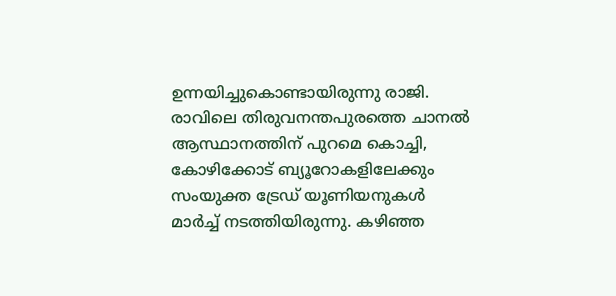ഉന്നയിച്ചുകൊണ്ടായിരുന്നു രാജി. രാവിലെ തിരുവനന്തപുരത്തെ ചാനല്‍ ആസ്ഥാനത്തിന് പുറമെ കൊച്ചി, കോഴിക്കോട് ബ്യൂറോകളിലേക്കും സംയുക്ത ട്രേഡ് യൂണിയനുകള്‍ മാര്‍ച്ച് നടത്തിയിരുന്നു. കഴിഞ്ഞ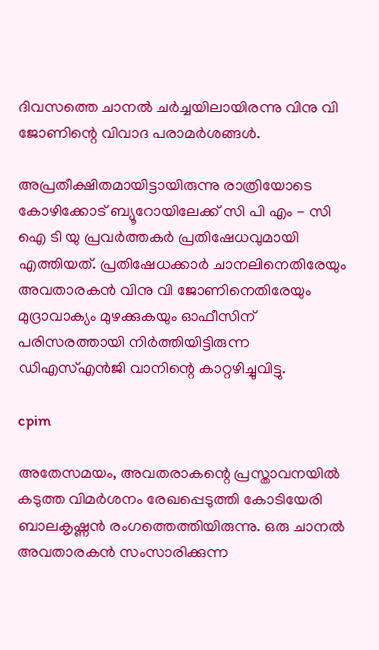ദിവസത്തെ ചാനല്‍ ചർച്ചയിലായിരന്നു വിനു വി ജോണിന്റെ വിവാദ പരാമർശങ്ങള്‍.

അപ്രതീക്ഷിതമായിട്ടായിരുന്നു രാത്രിയോടെ കോഴിക്കോട് ബ്യൂറോയിലേക്ക് സി പി എം - സി ഐ ടി യു പ്രവർത്തകർ പ്രതിഷേധവുമായി എത്തിയത്. പ്രതിഷേധക്കാര്‍ ചാനലിനെതിരേയും അവതാരകന്‍ വിനു വി ജോണിനെതിരേയും മുദ്രാവാക്യം മുഴക്കുകയും ഓഫീസിന് പരിസരത്തായി നിർത്തിയിട്ടിരുന്ന ഡിഎസ്എന്‍ജി വാനിന്റെ കാറ്റഴിച്ചുവിട്ടു.

cpim

അതേസമയം, അവതരാകന്റെ പ്രസ്താവനയില്‍ കടുത്ത വിമര്‍ശനം രേഖപ്പെടുത്തി കോടിയേരി ബാലകൃഷ്ണന്‍ രംഗത്തെത്തിയിരുന്നു. ഒരു ചാനല്‍ അവതാരകന്‍ സംസാരിക്കുന്ന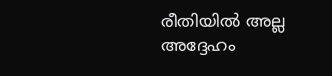രീതിയില്‍ അല്ല അദ്ദേഹം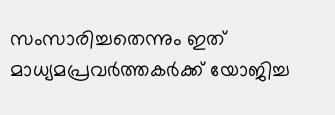സംസാരിച്ചതെന്നും ഇത് മാധ്യമപ്രവർത്തകർക്ക് യോജിച്ച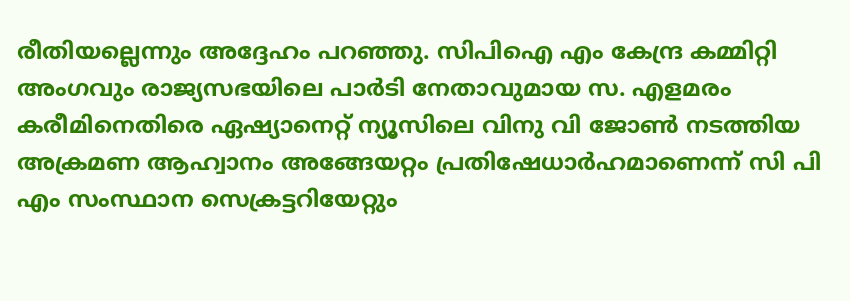രീതിയല്ലെന്നും അദ്ദേഹം പറഞ്ഞു. സിപിഐ എം കേന്ദ്ര കമ്മിറ്റി അംഗവും രാജ്യസഭയിലെ പാർടി നേതാവുമായ സ. എളമരം കരീമിനെതിരെ ഏഷ്യാനെറ്റ് ന്യൂസിലെ വിനു വി ജോൺ നടത്തിയ അക്രമണ ആഹ്വാനം അങ്ങേയറ്റം പ്രതിഷേധാർഹമാണെന്ന് സി പി എം സംസ്ഥാന സെക്രട്ടറിയേറ്റും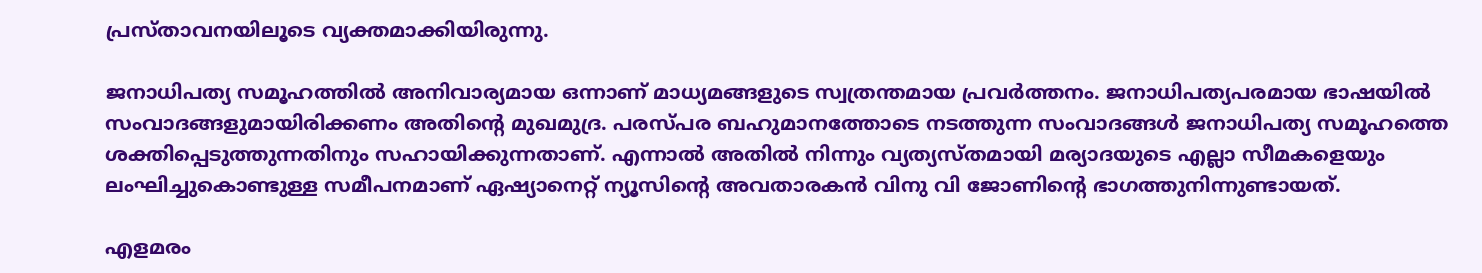പ്രസ്താവനയിലൂടെ വ്യക്തമാക്കിയിരുന്നു.

ജനാധിപത്യ സമൂഹത്തിൽ അനിവാര്യമായ ഒന്നാണ് മാധ്യമങ്ങളുടെ സ്വത്രന്തമായ പ്രവർത്തനം. ജനാധിപത്യപരമായ ഭാഷയിൽ സംവാദങ്ങളുമായിരിക്കണം അതിന്റെ മുഖമുദ്ര. പരസ്പര ബഹുമാനത്തോടെ നടത്തുന്ന സംവാദങ്ങൾ ജനാധിപത്യ സമൂഹത്തെ ശക്തിപ്പെടുത്തുന്നതിനും സഹായിക്കുന്നതാണ്. എന്നാൽ അതിൽ നിന്നും വ്യത്യസ്തമായി മര്യാദയുടെ എല്ലാ സീമകളെയും ലംഘിച്ചുകൊണ്ടുള്ള സമീപനമാണ് ഏഷ്യാനെറ്റ് ന്യൂസിന്റെ അവതാരകൻ വിനു വി ജോണിന്റെ ഭാഗത്തുനിന്നുണ്ടായത്.

എളമരം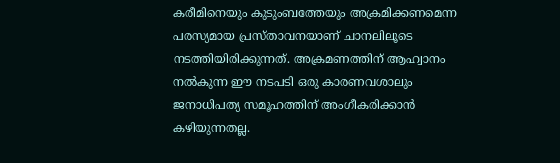കരീമിനെയും കുടുംബത്തേയും അക്രമിക്കണമെന്ന പരസ്യമായ പ്രസ്താവനയാണ് ചാനലിലൂടെ നടത്തിയിരിക്കുന്നത്. അക്രമണത്തിന് ആഹ്വാനം നൽകുന്ന ഈ നടപടി ഒരു കാരണവശാലും ജനാധിപത്യ സമൂഹത്തിന് അംഗീകരിക്കാൻ കഴിയുന്നതല്ല.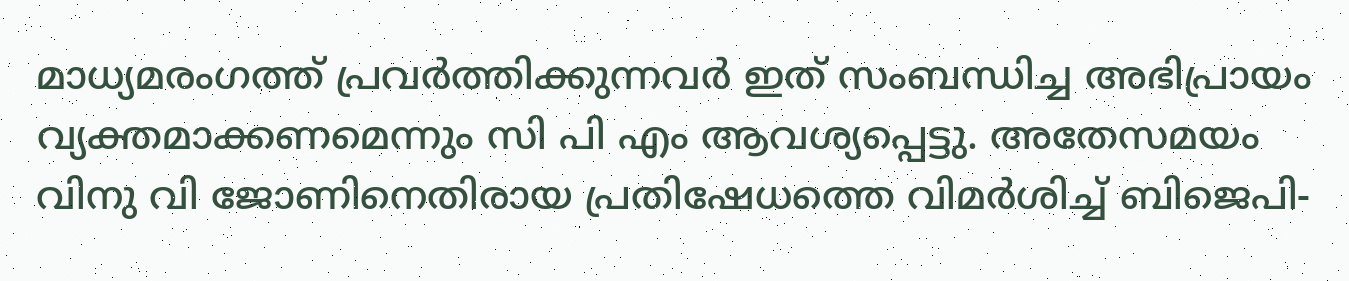മാധ്യമരംഗത്ത് പ്രവർത്തിക്കുന്നവർ ഇത് സംബന്ധിച്ച അഭിപ്രായം വ്യക്തമാക്കണമെന്നും സി പി എം ആവശ്യപ്പെട്ടു. അതേസമയം വിനു വി ജോണിനെതിരായ പ്രതിഷേധത്തെ വിമർശിച്ച് ബിജെപി-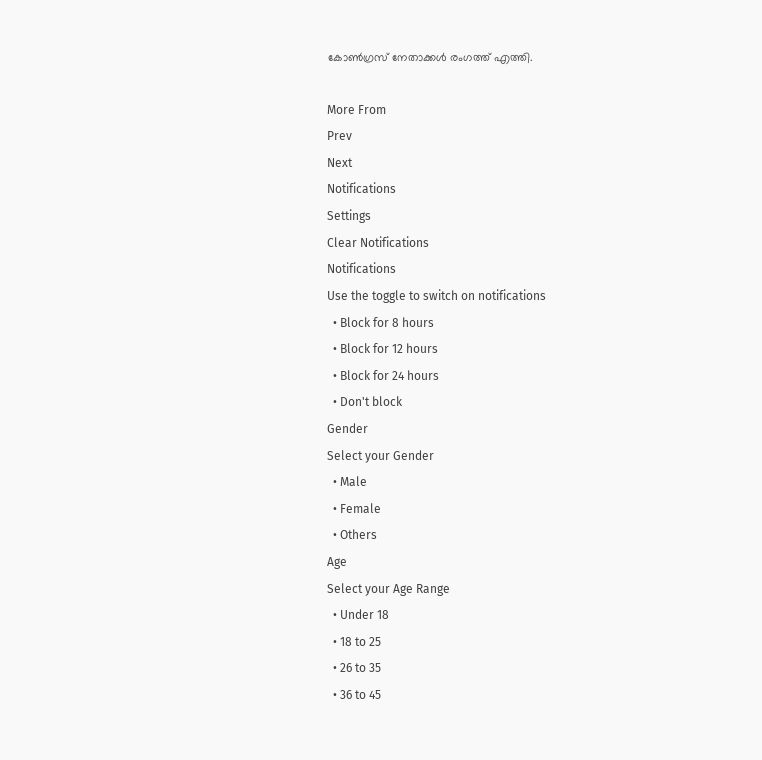കോണ്‍ഗ്രസ് നേതാക്കള്‍ രംഗത്ത് എത്തി.

More From
Prev
Next
Notifications
Settings
Clear Notifications
Notifications
Use the toggle to switch on notifications
  • Block for 8 hours
  • Block for 12 hours
  • Block for 24 hours
  • Don't block
Gender
Select your Gender
  • Male
  • Female
  • Others
Age
Select your Age Range
  • Under 18
  • 18 to 25
  • 26 to 35
  • 36 to 45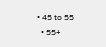• 45 to 55
  • 55+